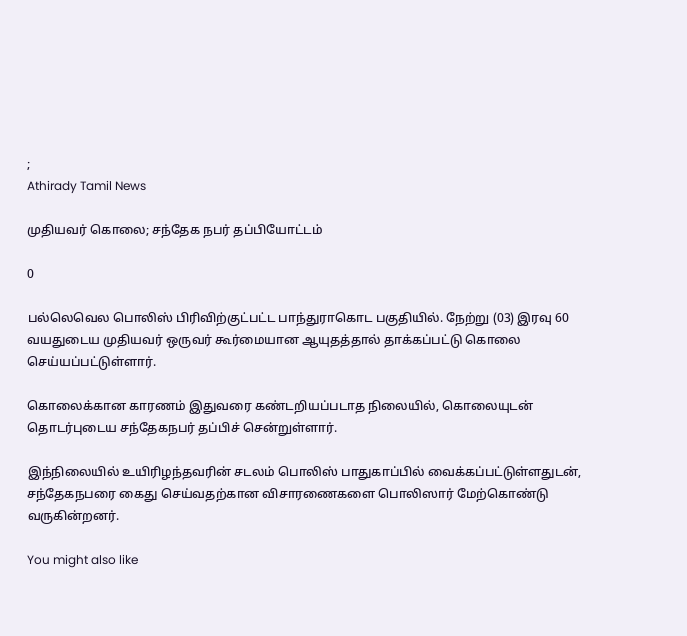;
Athirady Tamil News

முதியவர் கொலை; சந்தேக நபர் தப்பியோட்டம்

0

பல்லெவெல பொலிஸ் பிரிவிற்குட்பட்ட பாந்துராகொட பகுதியில். நேற்று (03) இரவு 60 வயதுடைய முதியவர் ஒருவர் கூர்மையான ஆயுதத்தால் தாக்கப்பட்டு கொலை செய்யப்பட்டுள்ளார்.

கொலைக்கான காரணம் இதுவரை கண்டறியப்படாத நிலையில், கொலையுடன் தொடர்புடைய சந்தேகநபர் தப்பிச் சென்றுள்ளார்.

இந்நிலையில் உயிரிழந்தவரின் சடலம் பொலிஸ் பாதுகாப்பில் வைக்கப்பட்டுள்ளதுடன், சந்தேகநபரை கைது செய்வதற்கான விசாரணைகளை பொலிஸார் மேற்கொண்டு வருகின்றனர்.

You might also like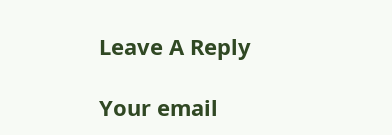Leave A Reply

Your email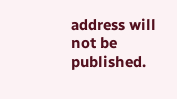address will not be published.